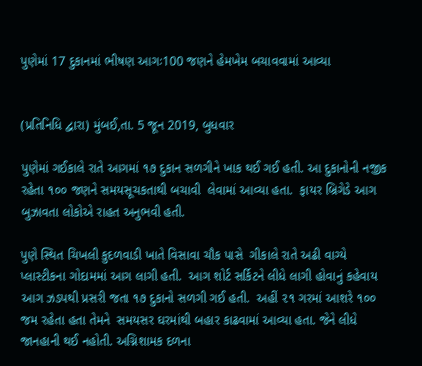પુણેમાં 17 દુકાનમાં ભીષણ આગઃ100 જણને હેમખેમ બચાવવામાં આવ્યા


(પ્રતિનિધિ દ્વારા) મુંબઈ,તા. 5 જૂન 2019, બુધવાર

પુણેમાં ગઈકાલે રાતે આગમાં ૧૭ દુકાન સળગીને ખાક થઈ ગઈ હતી. આ દુકાનોની નજીક રહેતા ૧૦૦ જણને સમયસૂચકતાથી બચાવી  લેવામાં આવ્યા હતા.  ફાયર બ્રિગેડે આગ બુઝાવતા લોકોએ રાહત અનુભવી હતી.

પુણે સ્થિત ચિખલી કુદળવાડી ખાતે વિસાવા ચૌક પાસે  ગીકાલે રાતે અઢી વાગ્યે  પ્લાસ્ટીકના ગોદામમાં આગ લાગી હતી.  આગ શોર્ટ સર્કિટને લીધે લાગી હોવાનું કહેવાય આગ ઝડપથી પ્રસરી જતા ૧૭ દુકાનો સળગી ગઈ હતી.  અહીં ૨૧ ગરમાં આશરે ૧૦૦ જમ રહેતા હતા તેમને  સમયસર ઘરમાંથી બહાર કાઢવામાં આવ્યા હતા. જેને લીધે જાનહાની થઈ નહોતી. અગ્નિશામક દળના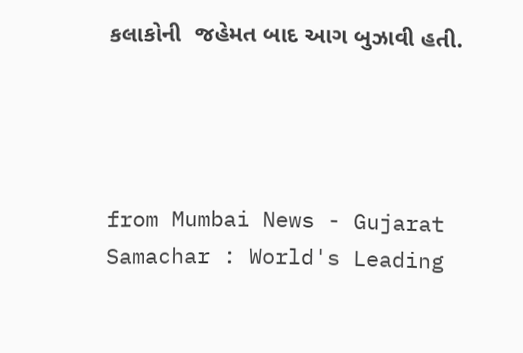કલાકોની  જહેમત બાદ આગ બુઝાવી હતી.




from Mumbai News - Gujarat Samachar : World's Leading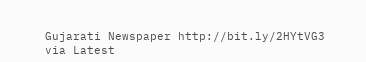Gujarati Newspaper http://bit.ly/2HYtVG3
via Latest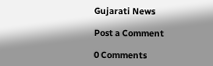Gujarati News

Post a Comment

0 Comments